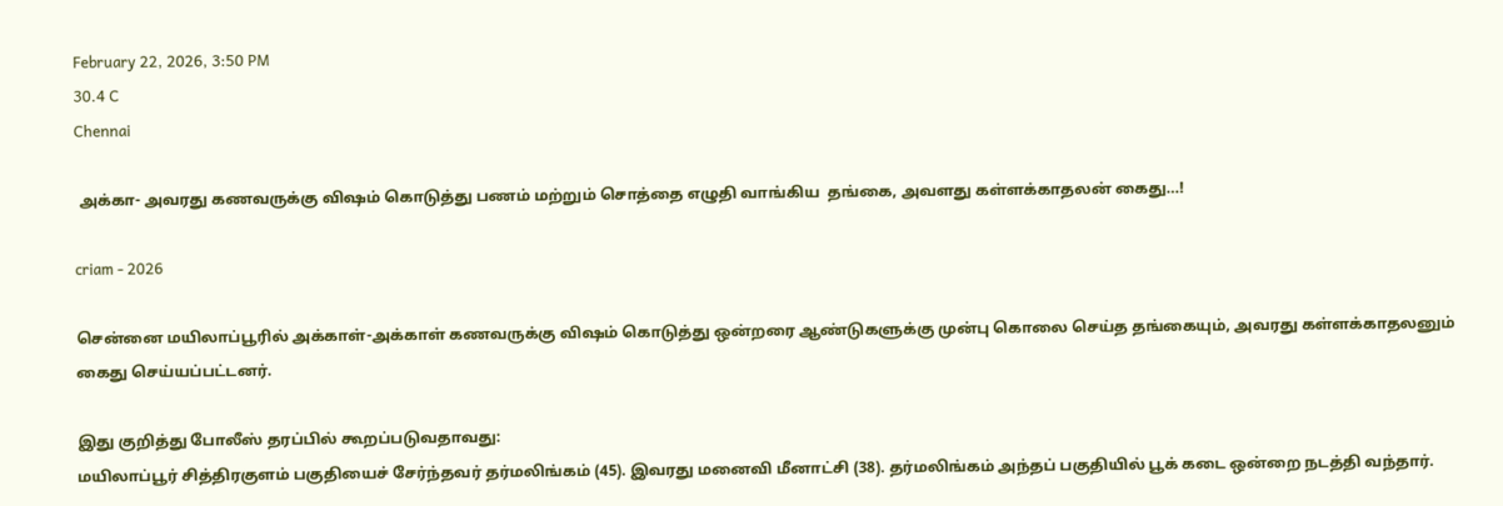February 22, 2026, 3:50 PM
30.4 C
Chennai

 அக்கா- அவரது கணவருக்கு விஷம் கொடுத்து பணம் மற்றும் சொத்தை எழுதி வாங்கிய  தங்கை, அவளது கள்ளக்காதலன் கைது…!

criam - 2026

சென்னை மயிலாப்பூரில் அக்காள்-அக்காள் கணவருக்கு விஷம் கொடுத்து ஒன்றரை ஆண்டுகளுக்கு முன்பு கொலை செய்த தங்கையும், அவரது கள்ளக்காதலனும்   கைது செய்யப்பட்டனர்.

இது குறித்து போலீஸ் தரப்பில் கூறப்படுவதாவது:
மயிலாப்பூர் சித்திரகுளம் பகுதியைச் சேர்ந்தவர் தர்மலிங்கம் (45). இவரது மனைவி மீனாட்சி (38). தர்மலிங்கம் அந்தப் பகுதியில் பூக் கடை ஒன்றை நடத்தி வந்தார்.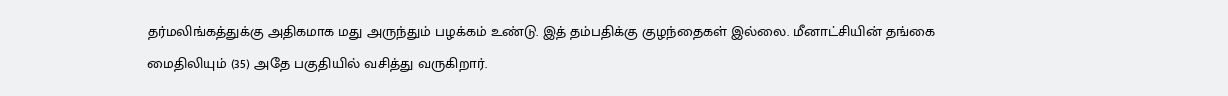தர்மலிங்கத்துக்கு அதிகமாக மது அருந்தும் பழக்கம் உண்டு. இத் தம்பதிக்கு குழந்தைகள் இல்லை. மீனாட்சியின் தங்கை மைதிலியும் (35) அதே பகுதியில் வசித்து வருகிறார்.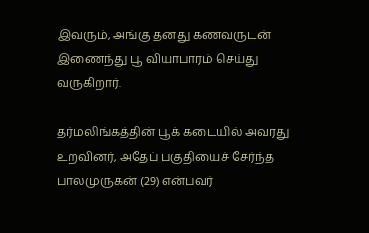இவரும், அங்கு தனது கணவருடன் இணைந்து பூ வியாபாரம் செய்து வருகிறார்.

தர்மலிங்கத்தின் பூக் கடையில் அவரது உறவினர், அதேப் பகுதியைச் சேர்ந்த பாலமுருகன் (29) என்பவர்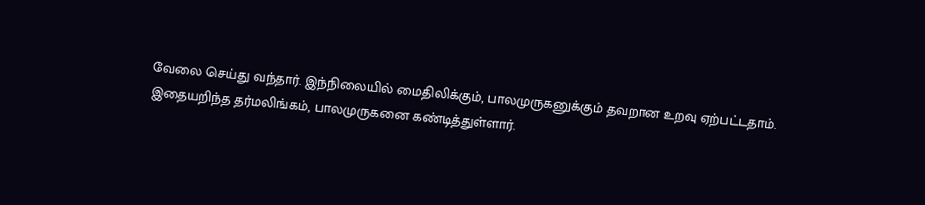வேலை செய்து வந்தார். இந்நிலையில் மைதிலிக்கும், பாலமுருகனுக்கும் தவறான உறவு ஏற்பட்டதாம். இதையறிந்த தர்மலிங்கம், பாலமுருகனை கண்டித்துள்ளார்.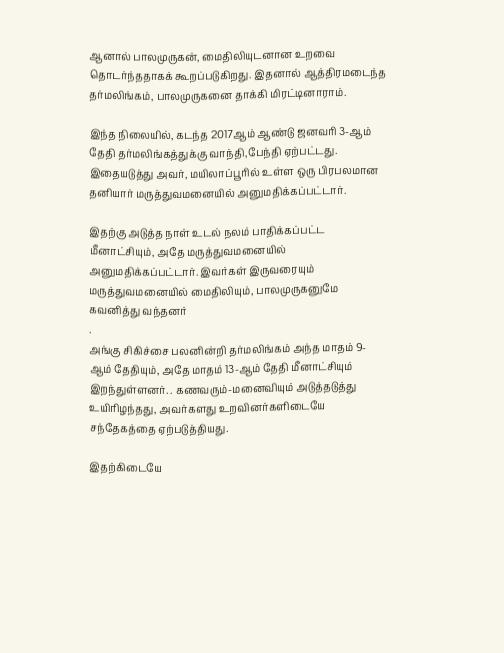ஆனால் பாலமுருகன், மைதிலியுடனான உறவை தொடர்ந்ததாகக் கூறப்படுகிறது. இதனால் ஆத்திரமடைந்த தர்மலிங்கம், பாலமுருகனை தாக்கி மிரட்டினாராம்.

இந்த நிலையில், கடந்த 2017ஆம் ஆண்டு ஜனவரி 3-ஆம் தேதி தர்மலிங்கத்துக்கு வாந்தி,பேந்தி ஏற்பட்டது. இதையடுத்து அவர், மயிலாப்பூரில் உள்ள ஒரு பிரபலமான தனியார் மருத்துவமனையில் அனுமதிக்கப்பட்டார்.

இதற்கு அடுத்த நாள் உடல் நலம் பாதிக்கப்பட்ட மீனாட்சியும், அதே மருத்துவமனையில் அனுமதிக்கப்பட்டார். இவர்கள் இருவரையும் மருத்துவமனையில் மைதிலியும், பாலமுருகனுமே கவனித்து வந்தனர்
.
அங்கு சிகிச்சை பலனின்றி தர்மலிங்கம் அந்த மாதம் 9-ஆம் தேதியும், அதே மாதம் 13-ஆம் தேதி மீனாட்சியும் இறந்துள்ளனர். . கணவரும்-மனைவியும் அடுத்தடுத்து உயிரிழந்தது, அவர்களது உறவினர்களிடையே சந்தேகத்தை ஏற்படுத்தியது.

இதற்கிடையே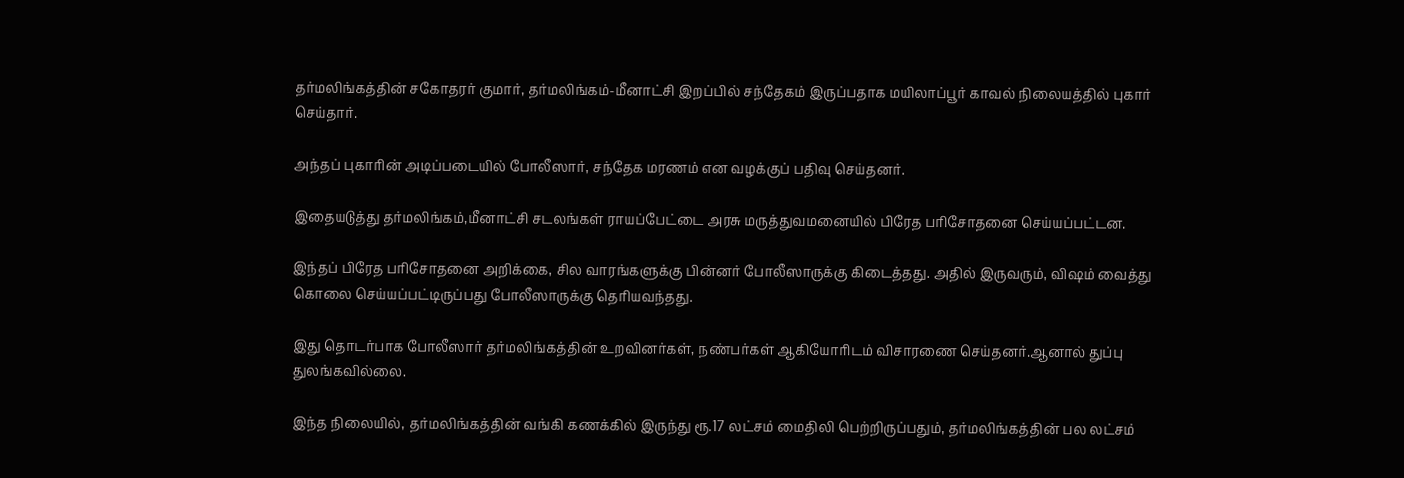தர்மலிங்கத்தின் சகோதரர் குமார், தர்மலிங்கம்-மீனாட்சி இறப்பில் சந்தேகம் இருப்பதாக மயிலாப்பூர் காவல் நிலையத்தில் புகார் செய்தார்.

அந்தப் புகாரின் அடிப்படையில் போலீஸார், சந்தேக மரணம் என வழக்குப் பதிவு செய்தனர்.

இதையடுத்து தர்மலிங்கம்,மீனாட்சி சடலங்கள் ராயப்பேட்டை அரசு மருத்துவமனையில் பிரேத பரிசோதனை செய்யப்பட்டன.

இந்தப் பிரேத பரிசோதனை அறிக்கை, சில வாரங்களுக்கு பின்னர் போலீஸாருக்கு கிடைத்தது. அதில் இருவரும், விஷம் வைத்து கொலை செய்யப்பட்டிருப்பது போலீஸாருக்கு தெரியவந்தது.

இது தொடர்பாக போலீஸார் தர்மலிங்கத்தின் உறவினர்கள், நண்பர்கள் ஆகியோரிடம் விசாரணை செய்தனர்.ஆனால் துப்பு துலங்கவில்லை.

இந்த நிலையில், தர்மலிங்கத்தின் வங்கி கணக்கில் இருந்து ரூ.17 லட்சம் மைதிலி பெற்றிருப்பதும், தர்மலிங்கத்தின் பல லட்சம்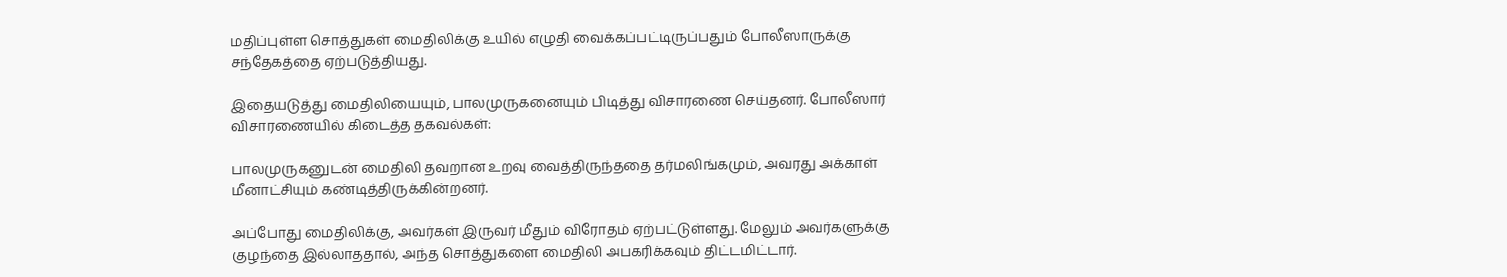மதிப்புள்ள சொத்துகள் மைதிலிக்கு உயில் எழுதி வைக்கப்பட்டிருப்பதும் போலீஸாருக்கு சந்தேகத்தை ஏற்படுத்தியது.

இதையடுத்து மைதிலியையும், பாலமுருகனையும் பிடித்து விசாரணை செய்தனர். போலீஸார் விசாரணையில் கிடைத்த தகவல்கள்:

பாலமுருகனுடன் மைதிலி தவறான உறவு வைத்திருந்ததை தர்மலிங்கமும், அவரது அக்காள் மீனாட்சியும் கண்டித்திருக்கின்றனர்.

அப்போது மைதிலிக்கு, அவர்கள் இருவர் மீதும் விரோதம் ஏற்பட்டுள்ளது. மேலும் அவர்களுக்கு குழந்தை இல்லாததால், அந்த சொத்துகளை மைதிலி அபகரிக்கவும் திட்டமிட்டார்.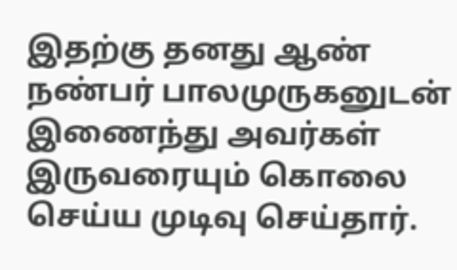இதற்கு தனது ஆண் நண்பர் பாலமுருகனுடன் இணைந்து அவர்கள் இருவரையும் கொலை செய்ய முடிவு செய்தார்.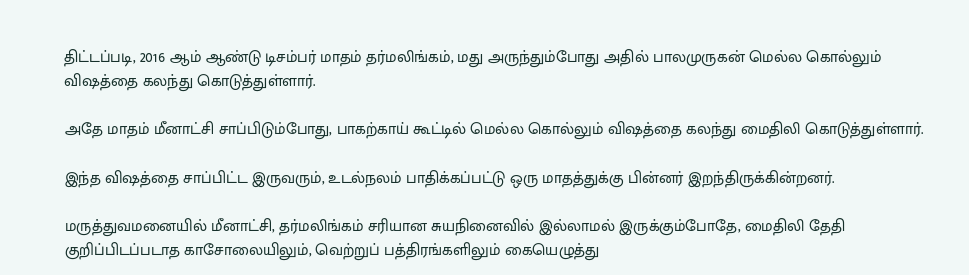திட்டப்படி, 2016 ஆம் ஆண்டு டிசம்பர் மாதம் தர்மலிங்கம், மது அருந்தும்போது அதில் பாலமுருகன் மெல்ல கொல்லும் விஷத்தை கலந்து கொடுத்துள்ளார்.

அதே மாதம் மீனாட்சி சாப்பிடும்போது, பாகற்காய் கூட்டில் மெல்ல கொல்லும் விஷத்தை கலந்து மைதிலி கொடுத்துள்ளார்.

இந்த விஷத்தை சாப்பிட்ட இருவரும், உடல்நலம் பாதிக்கப்பட்டு ஒரு மாதத்துக்கு பின்னர் இறந்திருக்கின்றனர்.

மருத்துவமனையில் மீனாட்சி, தர்மலிங்கம் சரியான சுயநினைவில் இல்லாமல் இருக்கும்போதே, மைதிலி தேதி குறிப்பிடப்படாத காசோலையிலும், வெற்றுப் பத்திரங்களிலும் கையெழுத்து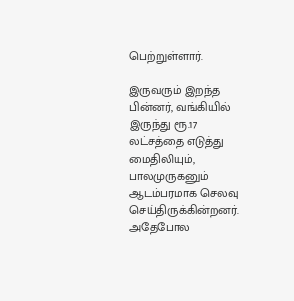பெற்றுள்ளார்.

இருவரும் இறந்த பின்னர், வங்கியில் இருந்து ரூ.17 லட்சத்தை எடுத்து மைதிலியும், பாலமுருகனும் ஆடம்பரமாக செலவு செய்திருக்கின்றனர். அதேபோல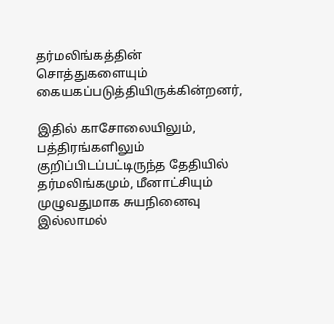தர்மலிங்கத்தின் சொத்துகளையும் கையகப்படுத்தியிருக்கின்றனர்,

இதில் காசோலையிலும், பத்திரங்களிலும் குறிப்பிடப்பட்டிருந்த தேதியில் தர்மலிங்கமும், மீனாட்சியும் முழுவதுமாக சுயநினைவு இல்லாமல்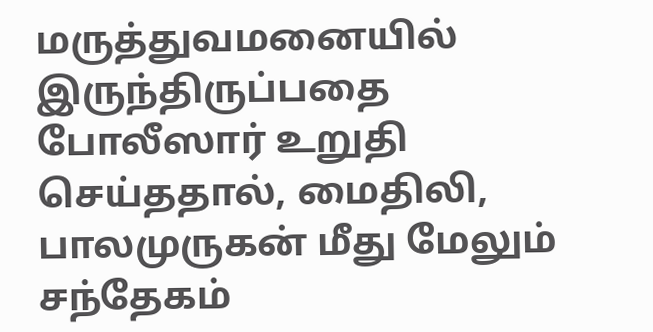மருத்துவமனையில் இருந்திருப்பதை
போலீஸார் உறுதி செய்ததால், மைதிலி, பாலமுருகன் மீது மேலும் சந்தேகம்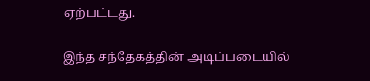ஏற்பட்டது.

இந்த சந்தேகத்தின் அடிப்படையில்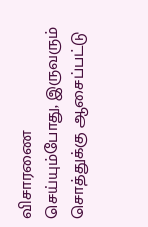விசாரணை செய்யும்போது, இருவரும் சொத்துக்கு ஆசைப்பட்டு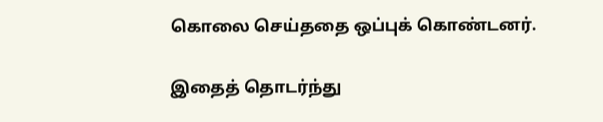கொலை செய்ததை ஒப்புக் கொண்டனர்.

இதைத் தொடர்ந்து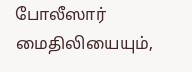போலீஸார் மைதிலியையும்,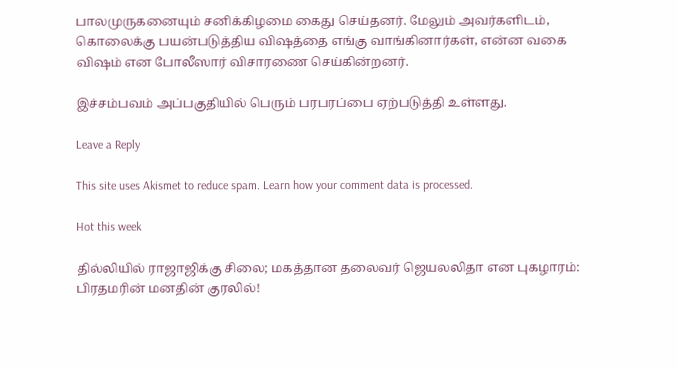பாலமுருகனையும் சனிக்கிழமை கைது செய்தனர். மேலும் அவர்களிடம், கொலைக்கு பயன்படுத்திய விஷத்தை எங்கு வாங்கினார்கள், என்ன வகை விஷம் என போலீஸார் விசாரணை செய்கின்றனர்.

இச்சம்பவம் அப்பகுதியில் பெரும் பரபரப்பை ஏற்படுத்தி உள்ளது.

Leave a Reply

This site uses Akismet to reduce spam. Learn how your comment data is processed.

Hot this week

தில்லியில் ராஜாஜிக்கு சிலை; மகத்தான தலைவர் ஜெயலலிதா என புகழாரம்: பிரதமரின் மனதின் குரலில்!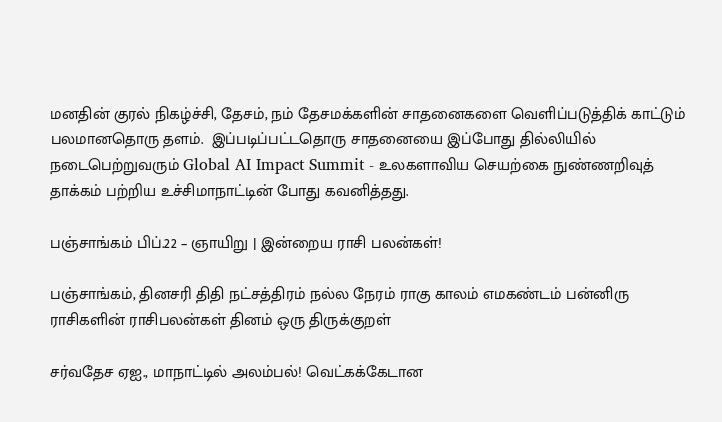மனதின் குரல் நிகழ்ச்சி, தேசம், நம் தேசமக்களின் சாதனைகளை வெளிப்படுத்திக் காட்டும் பலமானதொரு தளம்.  இப்படிப்பட்டதொரு சாதனையை இப்போது தில்லியில் நடைபெற்றுவரும் Global AI Impact Summit - உலகளாவிய செயற்கை நுண்ணறிவுத் தாக்கம் பற்றிய உச்சிமாநாட்டின் போது கவனித்தது.

பஞ்சாங்கம் பிப்.22 – ஞாயிறு | இன்றைய ராசி பலன்கள்!

பஞ்சாங்கம், தினசரி திதி நட்சத்திரம் நல்ல நேரம் ராகு காலம் எமகண்டம் பன்னிரு ராசிகளின் ராசிபலன்கள் தினம் ஒரு திருக்குறள்

சர்வதேச ஏஐ., மாநாட்டில் அலம்பல்! வெட்கக்கேடான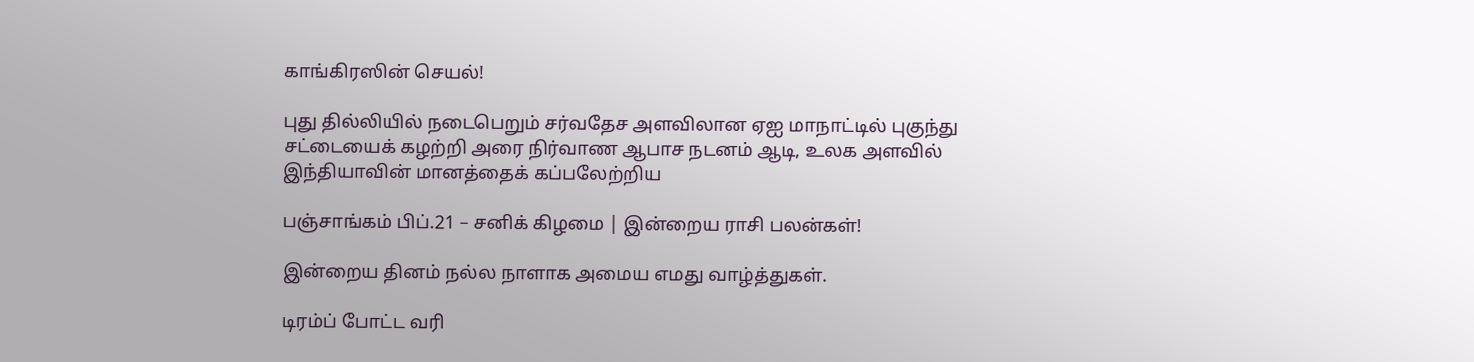காங்கிரஸின் செயல்!

புது தில்லியில் நடைபெறும் சர்வதேச அளவிலான ஏஐ மாநாட்டில் புகுந்து சட்டையைக் கழற்றி அரை நிர்வாண ஆபாச நடனம் ஆடி, உலக அளவில் இந்தியாவின் மானத்தைக் கப்பலேற்றிய

பஞ்சாங்கம் பிப்.21 – சனிக் கிழமை | இன்றைய ராசி பலன்கள்!

இன்றைய தினம் நல்ல நாளாக அமைய எமது வாழ்த்துகள்.

டிரம்ப் போட்ட வரி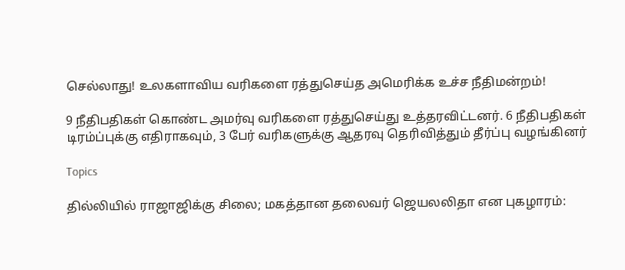செல்லாது! உலகளாவிய வரிகளை ரத்துசெய்த அமெரிக்க உச்ச நீதிமன்றம்!

9 நீதிபதிகள் கொண்ட அமர்வு வரிகளை ரத்துசெய்து உத்தரவிட்டனர். 6 நீதிபதிகள் டிரம்ப்புக்கு எதிராகவும், 3 பேர் வரிகளுக்கு ஆதரவு தெரிவித்தும் தீர்ப்பு வழங்கினர்

Topics

தில்லியில் ராஜாஜிக்கு சிலை; மகத்தான தலைவர் ஜெயலலிதா என புகழாரம்: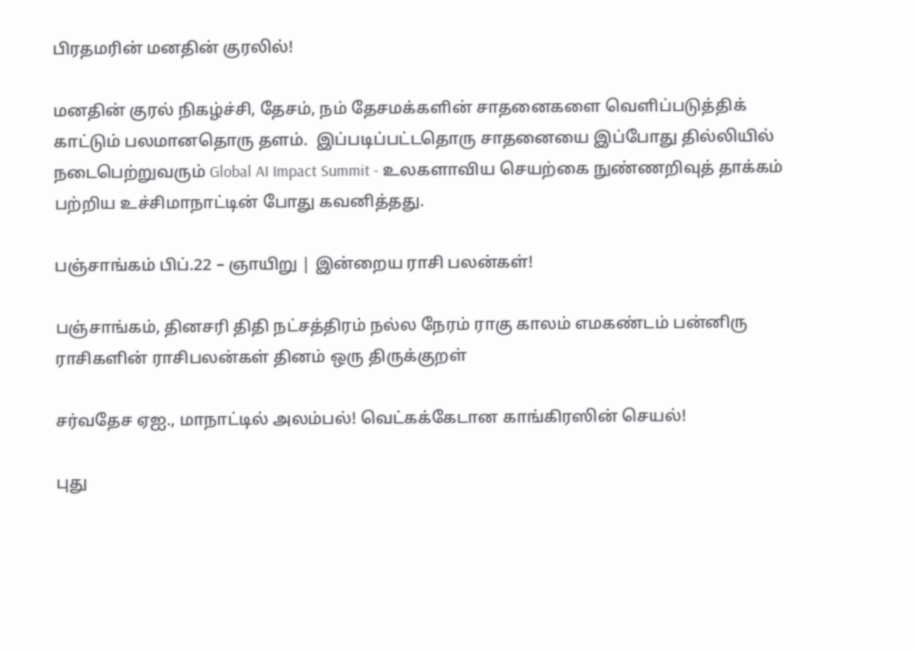பிரதமரின் மனதின் குரலில்!

மனதின் குரல் நிகழ்ச்சி, தேசம், நம் தேசமக்களின் சாதனைகளை வெளிப்படுத்திக் காட்டும் பலமானதொரு தளம்.  இப்படிப்பட்டதொரு சாதனையை இப்போது தில்லியில் நடைபெற்றுவரும் Global AI Impact Summit - உலகளாவிய செயற்கை நுண்ணறிவுத் தாக்கம் பற்றிய உச்சிமாநாட்டின் போது கவனித்தது.

பஞ்சாங்கம் பிப்.22 – ஞாயிறு | இன்றைய ராசி பலன்கள்!

பஞ்சாங்கம், தினசரி திதி நட்சத்திரம் நல்ல நேரம் ராகு காலம் எமகண்டம் பன்னிரு ராசிகளின் ராசிபலன்கள் தினம் ஒரு திருக்குறள்

சர்வதேச ஏஐ., மாநாட்டில் அலம்பல்! வெட்கக்கேடான காங்கிரஸின் செயல்!

புது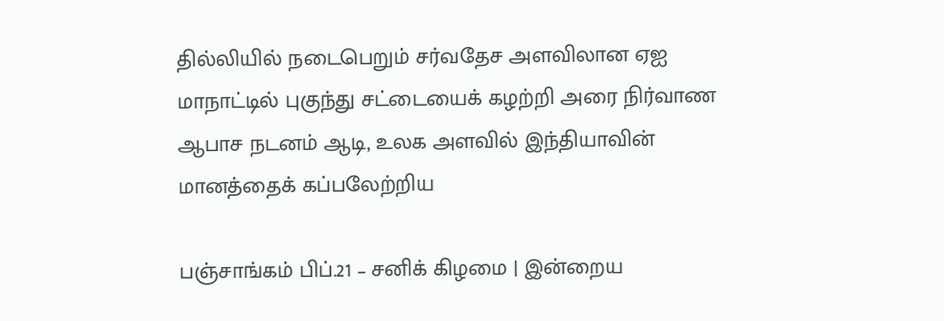தில்லியில் நடைபெறும் சர்வதேச அளவிலான ஏஐ மாநாட்டில் புகுந்து சட்டையைக் கழற்றி அரை நிர்வாண ஆபாச நடனம் ஆடி, உலக அளவில் இந்தியாவின் மானத்தைக் கப்பலேற்றிய

பஞ்சாங்கம் பிப்.21 – சனிக் கிழமை | இன்றைய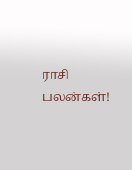ராசி பலன்கள்!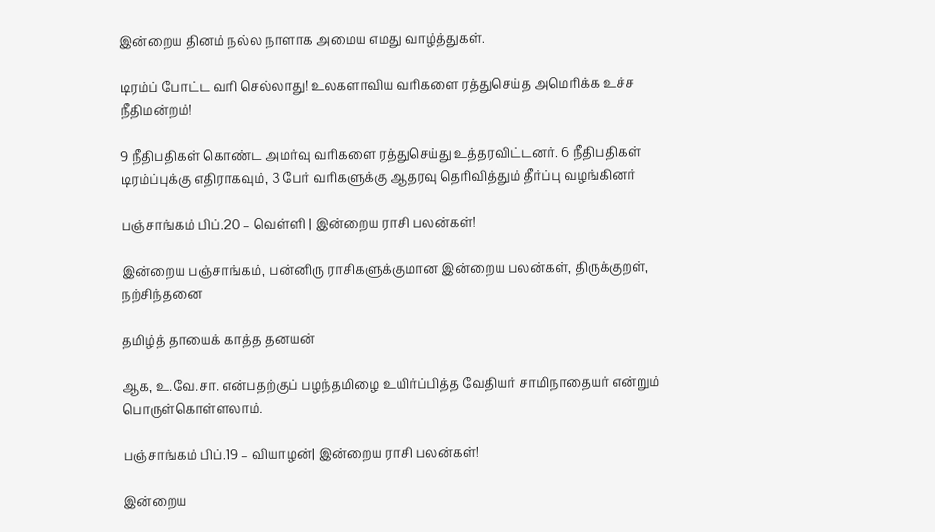இன்றைய தினம் நல்ல நாளாக அமைய எமது வாழ்த்துகள்.

டிரம்ப் போட்ட வரி செல்லாது! உலகளாவிய வரிகளை ரத்துசெய்த அமெரிக்க உச்ச நீதிமன்றம்!

9 நீதிபதிகள் கொண்ட அமர்வு வரிகளை ரத்துசெய்து உத்தரவிட்டனர். 6 நீதிபதிகள் டிரம்ப்புக்கு எதிராகவும், 3 பேர் வரிகளுக்கு ஆதரவு தெரிவித்தும் தீர்ப்பு வழங்கினர்

பஞ்சாங்கம் பிப்.20 – வெள்ளி | இன்றைய ராசி பலன்கள்!

இன்றைய பஞ்சாங்கம், பன்னிரு ராசிகளுக்குமான இன்றைய பலன்கள், திருக்குறள், நற்சிந்தனை

தமிழ்த் தாயைக் காத்த தனயன்

ஆக, உ.வே.சா. என்பதற்குப் பழந்தமிழை உயிர்ப்பித்த வேதியர் சாமிநாதையர் என்றும் பொருள்கொள்ளலாம்.

பஞ்சாங்கம் பிப்.19 – வியாழன்| இன்றைய ராசி பலன்கள்!

இன்றைய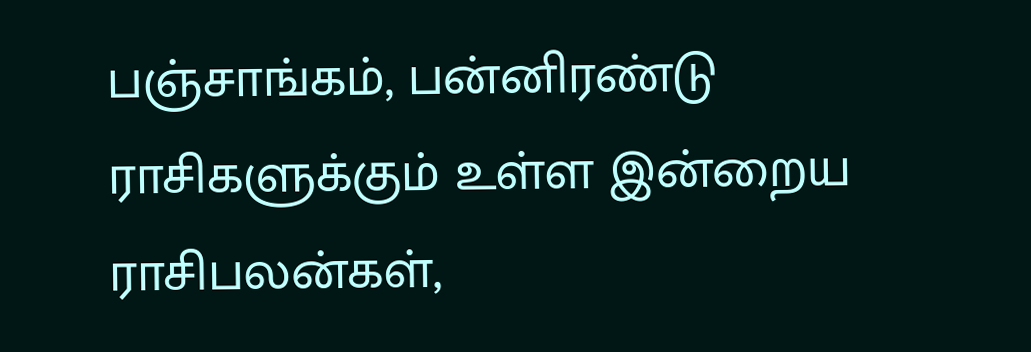பஞ்சாங்கம், பன்னிரண்டு ராசிகளுக்கும் உள்ள இன்றைய ராசிபலன்கள்,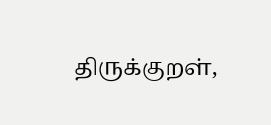திருக்குறள்,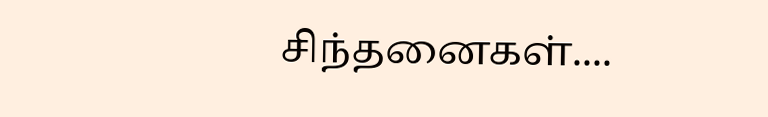சிந்தனைகள்....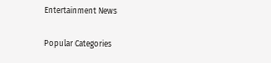Entertainment News

Popular Categories